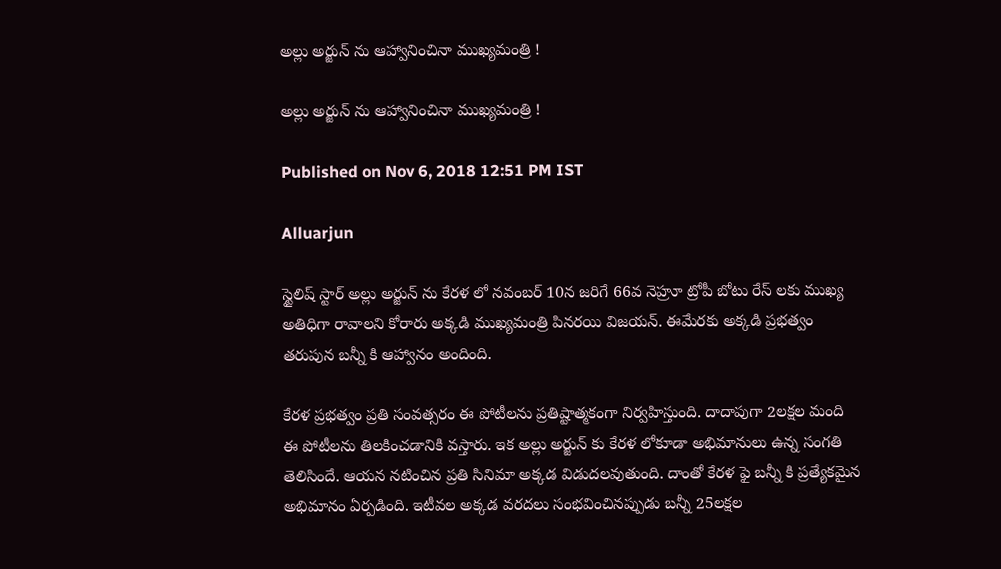అల్లు అర్జున్ ను ఆహ్వానించినా ముఖ్యమంత్రి !

అల్లు అర్జున్ ను ఆహ్వానించినా ముఖ్యమంత్రి !

Published on Nov 6, 2018 12:51 PM IST

Alluarjun

స్టైలిష్ స్టార్ అల్లు అర్జున్ ను కేరళ లో నవంబర్ 10న జరిగే 66వ నెహ్రూ ట్రోపీ బోటు రేస్ లకు ముఖ్య అతిధిగా రావాలని కోరారు అక్కడి ముఖ్యమంత్రి పినరయి విజయన్. ఈమేరకు అక్కడి ప్రభత్వం తరుపున బన్నీ కి ఆహ్వానం అందింది.

కేరళ ప్రభత్వం ప్రతి సంవత్సరం ఈ పోటీలను ప్రతిష్టాత్మకంగా నిర్వహిస్తుంది. దాదాపుగా 2లక్షల మంది ఈ పోటీలను తిలకించడానికి వస్తారు. ఇక అల్లు అర్జున్ కు కేరళ లోకూడా అభిమానులు ఉన్న సంగతి తెలిసిందే. ఆయన నటించిన ప్రతి సినిమా అక్కడ విడుదలవుతుంది. దాంతో కేరళ ఫై బన్నీ కి ప్రత్యేకమైన అభిమానం ఏర్పడింది. ఇటీవల అక్కడ వరదలు సంభవించినప్పుడు బన్నీ 25లక్షల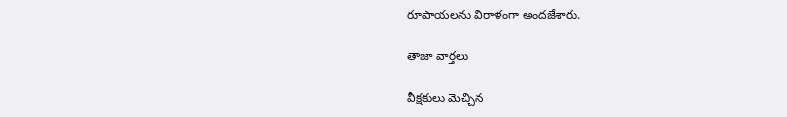రూపాయలను విరాళంగా అందజేశారు.

తాజా వార్తలు

వీక్షకులు మెచ్చిన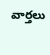వార్తలు